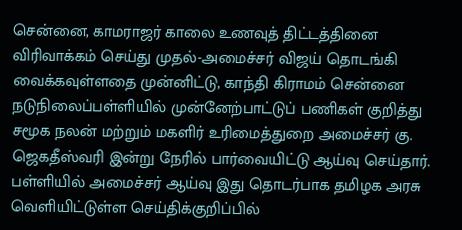சென்னை, காமராஜர் காலை உணவுத் திட்டத்தினை விரிவாக்கம் செய்து முதல்-அமைச்சர் விஜய் தொடங்கி வைக்கவுள்ளதை முன்னிட்டு, காந்தி கிராமம் சென்னை நடுநிலைப்பள்ளியில் முன்னேற்பாட்டுப் பணிகள் குறித்து சமூக நலன் மற்றும் மகளிர் உரிமைத்துறை அமைச்சர் கு. ஜெகதீஸ்வரி இன்று நேரில் பார்வையிட்டு ஆய்வு செய்தார். பள்ளியில் அமைச்சர் ஆய்வு இது தொடர்பாக தமிழக அரசு வெளியிட்டுள்ள செய்திக்குறிப்பில்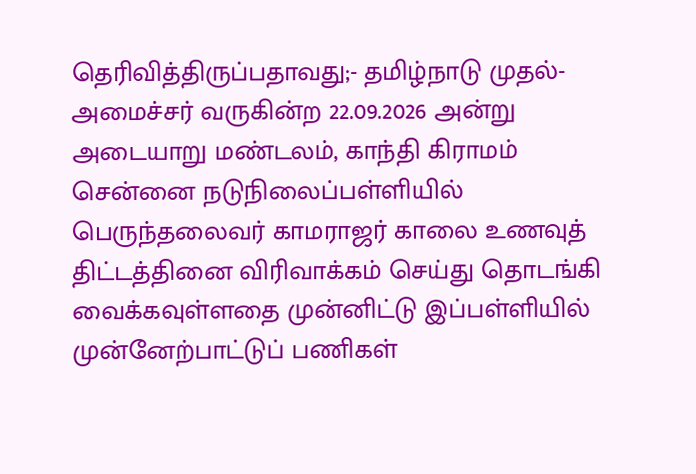தெரிவித்திருப்பதாவது;- தமிழ்நாடு முதல்-அமைச்சர் வருகின்ற 22.09.2026 அன்று அடையாறு மண்டலம், காந்தி கிராமம் சென்னை நடுநிலைப்பள்ளியில் பெருந்தலைவர் காமராஜர் காலை உணவுத் திட்டத்தினை விரிவாக்கம் செய்து தொடங்கி வைக்கவுள்ளதை முன்னிட்டு இப்பள்ளியில் முன்னேற்பாட்டுப் பணிகள்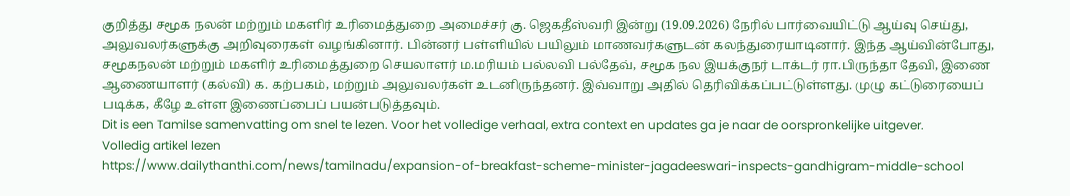குறித்து சமூக நலன் மற்றும் மகளிர் உரிமைத்துறை அமைச்சர் கு. ஜெகதீஸ்வரி இன்று (19.09.2026) நேரில் பார்வையிட்டு ஆய்வு செய்து, அலுவலர்களுக்கு அறிவுரைகள் வழங்கினார். பின்னர் பள்ளியில் பயிலும் மாணவர்களுடன் கலந்துரையாடினார். இந்த ஆய்வின்போது, சமூகநலன் மற்றும் மகளிர் உரிமைத்துறை செயலாளர் ம.மரியம் பல்லவி பல்தேவ், சமூக நல இயக்குநர் டாக்டர் ரா.பிருந்தா தேவி, இணை ஆணையாளர் (கல்வி) க. கற்பகம், மற்றும் அலுவலர்கள் உடனிருந்தனர். இவ்வாறு அதில் தெரிவிக்கப்பட்டுள்ளது. முழு கட்டுரையைப் படிக்க, கீழே உள்ள இணைப்பைப் பயன்படுத்தவும்.
Dit is een Tamilse samenvatting om snel te lezen. Voor het volledige verhaal, extra context en updates ga je naar de oorspronkelijke uitgever.
Volledig artikel lezen
https://www.dailythanthi.com/news/tamilnadu/expansion-of-breakfast-scheme-minister-jagadeeswari-inspects-gandhigram-middle-school